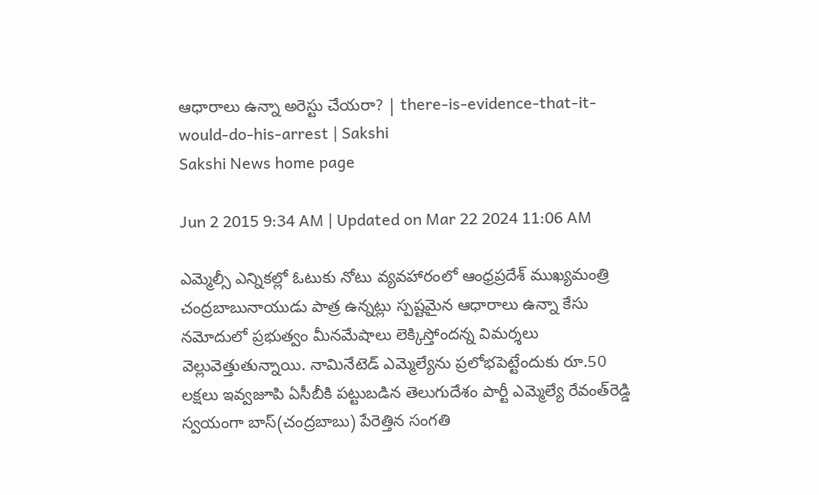ఆధారాలు ఉన్నా అరెస్టు చేయరా? | there-is-evidence-that-it-would-do-his-arrest | Sakshi
Sakshi News home page

Jun 2 2015 9:34 AM | Updated on Mar 22 2024 11:06 AM

ఎమ్మెల్సీ ఎన్నికల్లో ఓటుకు నోటు వ్యవహారంలో ఆంధ్రప్రదేశ్ ముఖ్యమంత్రి చంద్రబాబునాయుడు పాత్ర ఉన్నట్లు స్పష్టమైన ఆధారాలు ఉన్నా కేసు నమోదులో ప్రభుత్వం మీనమేషాలు లెక్కిస్తోందన్న విమర్శలు వెల్లువెత్తుతున్నాయి. నామినేటెడ్ ఎమ్మెల్యేను ప్రలోభపెట్టేందుకు రూ.50 లక్షలు ఇవ్వజూపి ఏసీబీకి పట్టుబడిన తెలుగుదేశం పార్టీ ఎమ్మెల్యే రేవంత్‌రెడ్డి స్వయంగా బాస్(చంద్రబాబు) పేరెత్తిన సంగతి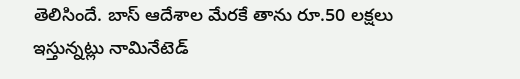తెలిసిందే. బాస్ ఆదేశాల మేరకే తాను రూ.50 లక్షలు ఇస్తున్నట్లు నామినేటెడ్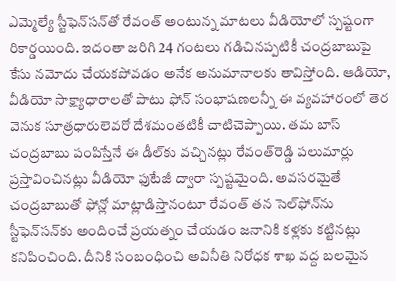ఎమ్మెల్యే స్టీఫెన్‌సన్‌తో రేవంత్ అంటున్న మాటలు వీడియోలో స్పష్టంగా రికార్డయింది. ఇదంతా జరిగి 24 గంటలు గడిచినప్పటికీ చంద్రబాబుపై కేసు నమోదు చేయకపోవడం అనేక అనుమానాలకు తావిస్తోంది. ఆడియో, వీడియో సాక్ష్యాధారాలతో పాటు ఫోన్ సంభాషణలన్నీ ఈ వ్యవహారంలో తెర వెనుక సూత్రధారులెవరో దేశమంతటికీ చాటిచెప్పాయి. తమ బాస్ చంద్రబాబు పంపిస్తేనే ఈ డీల్‌కు వచ్చినట్లు రేవంత్‌రెడ్డి పలుమార్లు ప్రస్తావించినట్లు వీడియో ఫుటేజీ ద్వారా స్పష్టమైంది. అవసరమైతే చంద్రబాబుతో ఫోన్లో మాట్లాడిస్తానంటూ రేవంత్ తన సెల్‌ఫోన్‌ను స్టీఫెన్‌సన్‌కు అందించే ప్రయత్నం చేయడం జనానికి కళ్లకు కట్టినట్లు కనిపించింది. దీనికి సంబంధించి అవినీతి నిరోధక శాఖ వద్ద బలమైన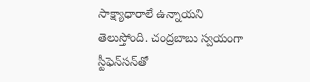సాక్ష్యాధారాలే ఉన్నాయని తెలుస్తోంది. చంద్రబాబు స్వయంగా స్టీఫెన్‌సన్‌తో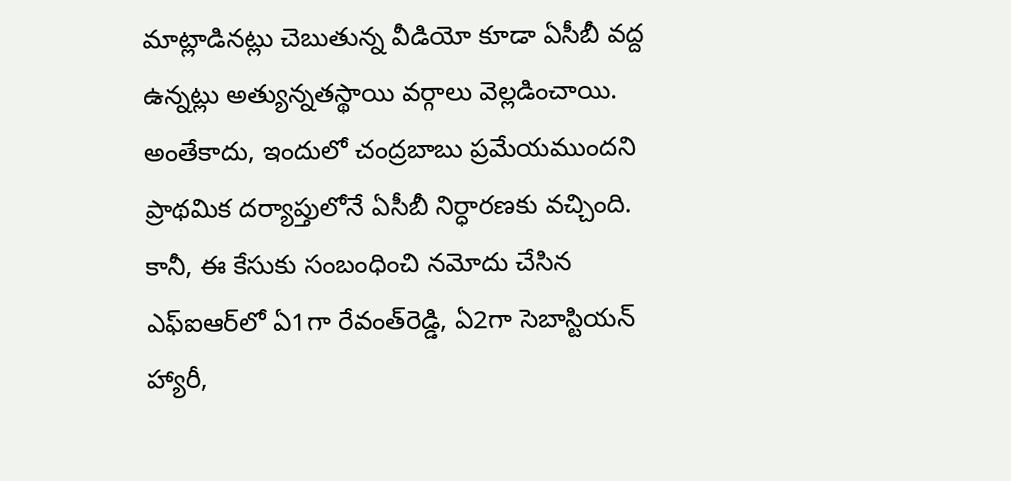మాట్లాడినట్లు చెబుతున్న వీడియో కూడా ఏసీబీ వద్ద ఉన్నట్లు అత్యున్నతస్థాయి వర్గాలు వెల్లడించాయి. అంతేకాదు, ఇందులో చంద్రబాబు ప్రమేయముందని ప్రాథమిక దర్యాప్తులోనే ఏసీబీ నిర్ధారణకు వచ్చింది. కానీ, ఈ కేసుకు సంబంధించి నమోదు చేసిన ఎఫ్‌ఐఆర్‌లో ఏ1గా రేవంత్‌రెడ్డి, ఏ2గా సెబాస్టియన్ హ్యారీ,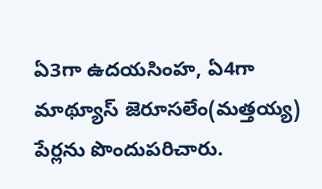ఏ3గా ఉదయసింహ, ఏ4గా మాథ్యూస్ జెరూసలేం(మత్తయ్య) పేర్లను పొందుపరిచారు.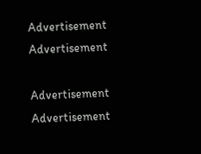Advertisement
Advertisement

Advertisement
Advertisement